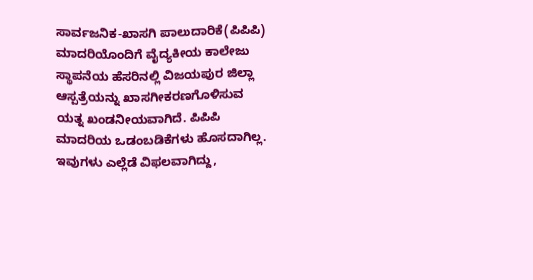ಸಾರ್ವಜನಿಕ-ಖಾಸಗಿ ಪಾಲುದಾರಿಕೆ(ಪಿಪಿಪಿ) ಮಾದರಿಯೊಂದಿಗೆ ವೈದ್ಯಕೀಯ ಕಾಲೇಜು ಸ್ಥಾಪನೆಯ ಹೆಸರಿನಲ್ಲಿ ವಿಜಯಪುರ ಜಿಲ್ಲಾ ಆಸ್ಪತ್ರೆಯನ್ನು ಖಾಸಗೀಕರಣಗೊಳಿಸುವ ಯತ್ನ ಖಂಡನೀಯವಾಗಿದೆ. ಪಿಪಿಪಿ ಮಾದರಿಯ ಒಡಂಬಡಿಕೆಗಳು ಹೊಸದಾಗಿಲ್ಲ. ಇವುಗಳು ಎಲ್ಲೆಡೆ ವಿಫಲವಾಗಿದ್ದು,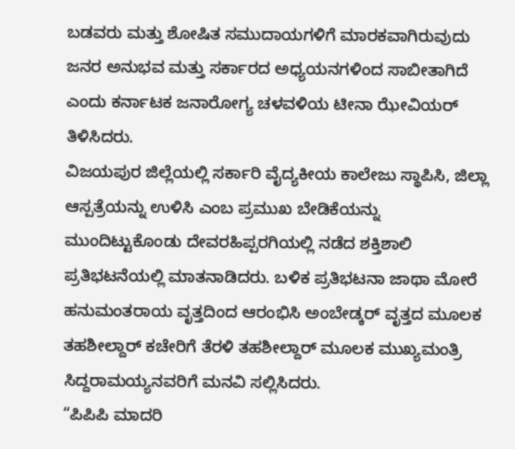ಬಡವರು ಮತ್ತು ಶೋಷಿತ ಸಮುದಾಯಗಳಿಗೆ ಮಾರಕವಾಗಿರುವುದು ಜನರ ಅನುಭವ ಮತ್ತು ಸರ್ಕಾರದ ಅಧ್ಯಯನಗಳಿಂದ ಸಾಬೀತಾಗಿದೆ ಎಂದು ಕರ್ನಾಟಕ ಜನಾರೋಗ್ಯ ಚಳವಳಿಯ ಟೀನಾ ಝೇವಿಯರ್ ತಿಳಿಸಿದರು.
ವಿಜಯಪುರ ಜಿಲ್ಲೆಯಲ್ಲಿ ಸರ್ಕಾರಿ ವೈದ್ಯಕೀಯ ಕಾಲೇಜು ಸ್ಥಾಪಿಸಿ, ಜಿಲ್ಲಾ ಆಸ್ಪತ್ರೆಯನ್ನು ಉಳಿಸಿ ಎಂಬ ಪ್ರಮುಖ ಬೇಡಿಕೆಯನ್ನು ಮುಂದಿಟ್ಟುಕೊಂಡು ದೇವರಹಿಪ್ಪರಗಿಯಲ್ಲಿ ನಡೆದ ಶಕ್ತಿಶಾಲಿ ಪ್ರತಿಭಟನೆಯಲ್ಲಿ ಮಾತನಾಡಿದರು. ಬಳಿಕ ಪ್ರತಿಭಟನಾ ಜಾಥಾ ಮೋರೆ ಹನುಮಂತರಾಯ ವೃತ್ತದಿಂದ ಆರಂಭಿಸಿ ಅಂಬೇಡ್ಕರ್ ವೃತ್ತದ ಮೂಲಕ ತಹಶೀಲ್ದಾರ್ ಕಚೇರಿಗೆ ತೆರಳಿ ತಹಶೀಲ್ದಾರ್ ಮೂಲಕ ಮುಖ್ಯಮಂತ್ರಿ ಸಿದ್ದರಾಮಯ್ಯನವರಿಗೆ ಮನವಿ ಸಲ್ಲಿಸಿದರು.
“ಪಿಪಿಪಿ ಮಾದರಿ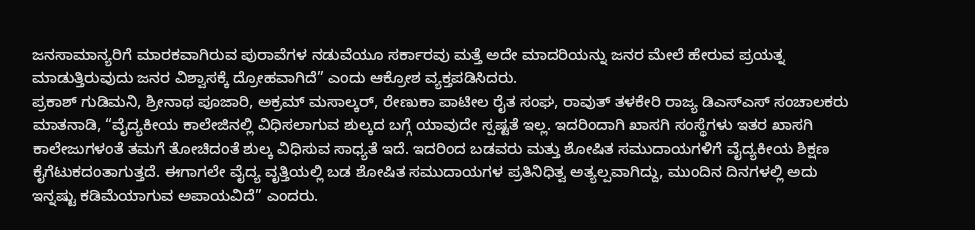ಜನಸಾಮಾನ್ಯರಿಗೆ ಮಾರಕವಾಗಿರುವ ಪುರಾವೆಗಳ ನಡುವೆಯೂ ಸರ್ಕಾರವು ಮತ್ತೆ ಅದೇ ಮಾದರಿಯನ್ನು ಜನರ ಮೇಲೆ ಹೇರುವ ಪ್ರಯತ್ನ ಮಾಡುತ್ತಿರುವುದು ಜನರ ವಿಶ್ವಾಸಕ್ಕೆ ದ್ರೋಹವಾಗಿದೆ” ಎಂದು ಆಕ್ರೋಶ ವ್ಯಕ್ತಪಡಿಸಿದರು.
ಪ್ರಕಾಶ್ ಗುಡಿಮನಿ, ಶ್ರೀನಾಥ ಪೂಜಾರಿ, ಅಕ್ರಮ್ ಮಸಾಲ್ಕರ್, ರೇಣುಕಾ ಪಾಟೀಲ ರೈತ ಸಂಘ, ರಾವುತ್ ತಳಕೇರಿ ರಾಜ್ಯ ಡಿಎಸ್ಎಸ್ ಸಂಚಾಲಕರು ಮಾತನಾಡಿ, “ವೈದ್ಯಕೀಯ ಕಾಲೇಜಿನಲ್ಲಿ ವಿಧಿಸಲಾಗುವ ಶುಲ್ಕದ ಬಗ್ಗೆ ಯಾವುದೇ ಸ್ಪಷ್ಟತೆ ಇಲ್ಲ. ಇದರಿಂದಾಗಿ ಖಾಸಗಿ ಸಂಸ್ಥೆಗಳು ಇತರ ಖಾಸಗಿ ಕಾಲೇಜುಗಳಂತೆ ತಮಗೆ ತೋಚಿದಂತೆ ಶುಲ್ಕ ವಿಧಿಸುವ ಸಾಧ್ಯತೆ ಇದೆ. ಇದರಿಂದ ಬಡವರು ಮತ್ತು ಶೋಷಿತ ಸಮುದಾಯಗಳಿಗೆ ವೈದ್ಯಕೀಯ ಶಿಕ್ಷಣ ಕೈಗೆಟುಕದಂತಾಗುತ್ತದೆ. ಈಗಾಗಲೇ ವೈದ್ಯ ವೃತ್ತಿಯಲ್ಲಿ ಬಡ ಶೋಷಿತ ಸಮುದಾಯಗಳ ಪ್ರತಿನಿಧಿತ್ವ ಅತ್ಯಲ್ಪವಾಗಿದ್ದು, ಮುಂದಿನ ದಿನಗಳಲ್ಲಿ ಅದು ಇನ್ನಷ್ಟು ಕಡಿಮೆಯಾಗುವ ಅಪಾಯವಿದೆ” ಎಂದರು.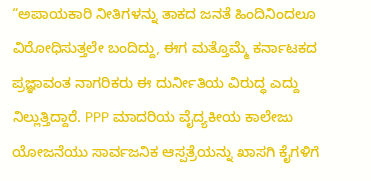“ಅಪಾಯಕಾರಿ ನೀತಿಗಳನ್ನು ತಾಕದ ಜನತೆ ಹಿಂದಿನಿಂದಲೂ ವಿರೋಧಿಸುತ್ತಲೇ ಬಂದಿದ್ದು, ಈಗ ಮತ್ತೊಮ್ಮೆ ಕರ್ನಾಟಕದ ಪ್ರಜ್ಞಾವಂತ ನಾಗರಿಕರು ಈ ದುರ್ನೀತಿಯ ವಿರುದ್ಧ ಎದ್ದು ನಿಲ್ಲುತ್ತಿದ್ದಾರೆ. PPP ಮಾದರಿಯ ವೈದ್ಯಕೀಯ ಕಾಲೇಜು ಯೋಜನೆಯು ಸಾರ್ವಜನಿಕ ಆಸ್ಪತ್ರೆಯನ್ನು ಖಾಸಗಿ ಕೈಗಳಿಗೆ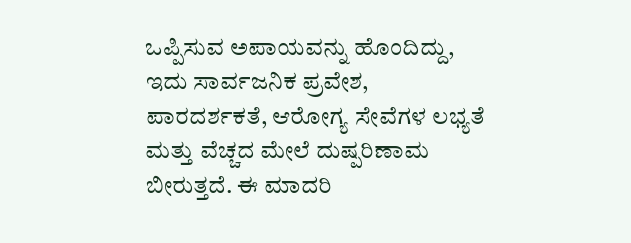ಒಪ್ಪಿಸುವ ಅಪಾಯವನ್ನು ಹೊಂದಿದ್ದು, ಇದು ಸಾರ್ವಜನಿಕ ಪ್ರವೇಶ, ಪಾರದರ್ಶಕತೆ, ಆರೋಗ್ಯ ಸೇವೆಗಳ ಲಭ್ಯತೆ ಮತ್ತು ವೆಚ್ಚದ ಮೇಲೆ ದುಷ್ಪರಿಣಾಮ ಬೀರುತ್ತದೆ. ಈ ಮಾದರಿ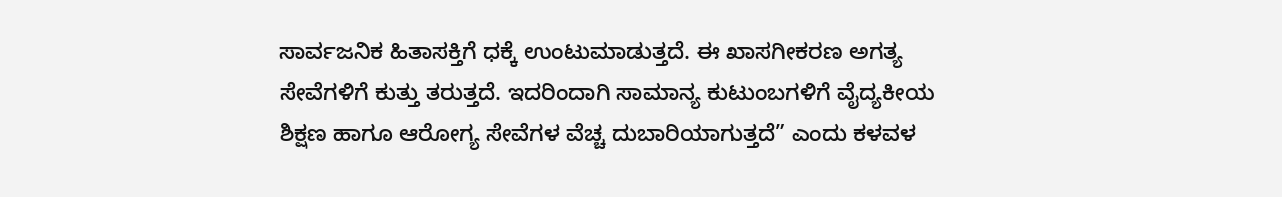ಸಾರ್ವಜನಿಕ ಹಿತಾಸಕ್ತಿಗೆ ಧಕ್ಕೆ ಉಂಟುಮಾಡುತ್ತದೆ. ಈ ಖಾಸಗೀಕರಣ ಅಗತ್ಯ ಸೇವೆಗಳಿಗೆ ಕುತ್ತು ತರುತ್ತದೆ. ಇದರಿಂದಾಗಿ ಸಾಮಾನ್ಯ ಕುಟುಂಬಗಳಿಗೆ ವೈದ್ಯಕೀಯ ಶಿಕ್ಷಣ ಹಾಗೂ ಆರೋಗ್ಯ ಸೇವೆಗಳ ವೆಚ್ಚ ದುಬಾರಿಯಾಗುತ್ತದೆ” ಎಂದು ಕಳವಳ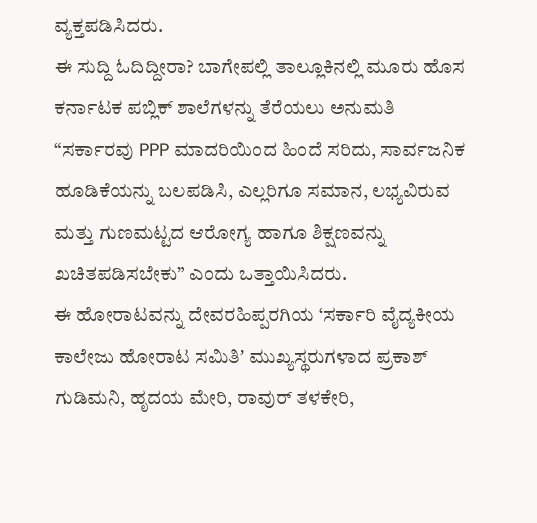ವ್ಯಕ್ತಪಡಿಸಿದರು.
ಈ ಸುದ್ದಿ ಓದಿದ್ದೀರಾ? ಬಾಗೇಪಲ್ಲಿ ತಾಲ್ಲೂಕಿನಲ್ಲಿ ಮೂರು ಹೊಸ ಕರ್ನಾಟಕ ಪಬ್ಲಿಕ್ ಶಾಲೆಗಳನ್ನು ತೆರೆಯಲು ಅನುಮತಿ
“ಸರ್ಕಾರವು PPP ಮಾದರಿಯಿಂದ ಹಿಂದೆ ಸರಿದು, ಸಾರ್ವಜನಿಕ ಹೂಡಿಕೆಯನ್ನು ಬಲಪಡಿಸಿ, ಎಲ್ಲರಿಗೂ ಸಮಾನ, ಲಭ್ಯವಿರುವ ಮತ್ತು ಗುಣಮಟ್ಟದ ಆರೋಗ್ಯ ಹಾಗೂ ಶಿಕ್ಷಣವನ್ನು ಖಚಿತಪಡಿಸಬೇಕು” ಎಂದು ಒತ್ತಾಯಿಸಿದರು.
ಈ ಹೋರಾಟವನ್ನು ದೇವರಹಿಪ್ಪರಗಿಯ ‘ಸರ್ಕಾರಿ ವೈದ್ಯಕೀಯ ಕಾಲೇಜು ಹೋರಾಟ ಸಮಿತಿʼ ಮುಖ್ಯಸ್ಥರುಗಳಾದ ಪ್ರಕಾಶ್ ಗುಡಿಮನಿ, ಹೃದಯ ಮೇರಿ, ರಾವುರ್ ತಳಕೇರಿ,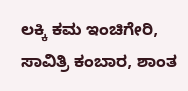ಲಕ್ಕಿ ಕಮ ಇಂಚಿಗೇರಿ, ಸಾವಿತ್ರಿ ಕಂಬಾರ, ಶಾಂತ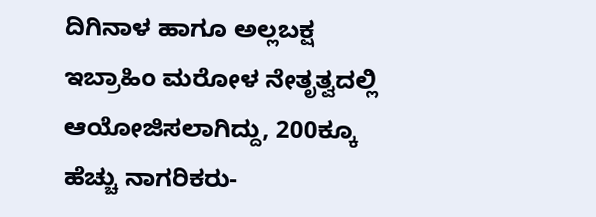ದಿಗಿನಾಳ ಹಾಗೂ ಅಲ್ಲಬಕ್ಷ ಇಬ್ರಾಹಿಂ ಮರೋಳ ನೇತೃತ್ವದಲ್ಲಿ ಆಯೋಜಿಸಲಾಗಿದ್ದು, 200ಕ್ಕೂ ಹೆಚ್ಚು ನಾಗರಿಕರು-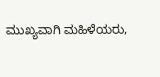ಮುಖ್ಯವಾಗಿ ಮಹಿಳೆಯರು,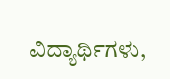ವಿದ್ಯಾರ್ಥಿಗಳು,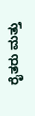ರೈತರು ಮತ್ತು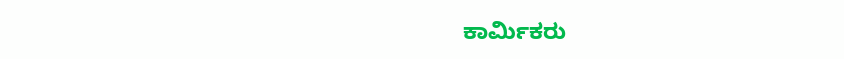ಕಾರ್ಮಿಕರು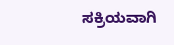ಸಕ್ರಿಯವಾಗಿ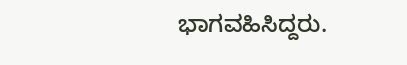ಭಾಗವಹಿಸಿದ್ದರು.